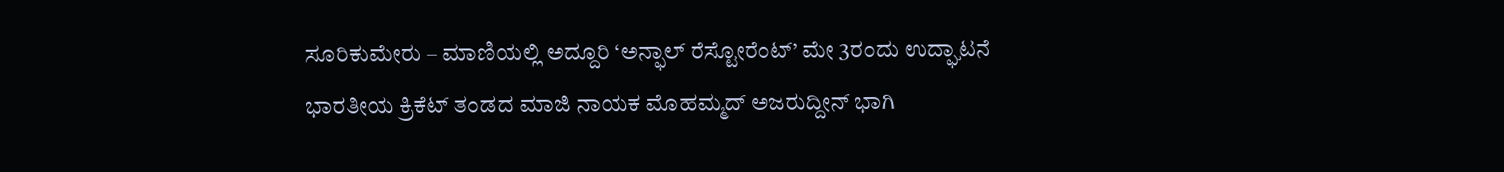ಸೂರಿಕುಮೇರು – ಮಾಣಿಯಲ್ಲಿ ಅದ್ದೂರಿ ‘ಅನ್ಫಾಲ್ ರೆಸ್ಟೋರೆಂಟ್’ ಮೇ 3ರಂದು ಉದ್ಘಾಟನೆ
ಭಾರತೀಯ ಕ್ರಿಕೆಟ್ ತಂಡದ ಮಾಜಿ ನಾಯಕ ಮೊಹಮ್ಮದ್ ಅಜರುದ್ದೀನ್ ಭಾಗಿ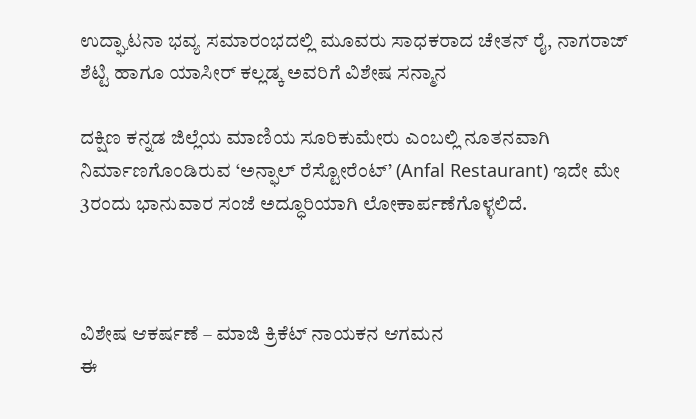ಉದ್ಘಾಟನಾ ಭವ್ಯ ಸಮಾರಂಭದಲ್ಲಿ ಮೂವರು ಸಾಧಕರಾದ ಚೇತನ್ ರೈ, ನಾಗರಾಜ್ ಶೆಟ್ಟಿ ಹಾಗೂ ಯಾಸೀರ್ ಕಲ್ಲಡ್ಕ ಅವರಿಗೆ ವಿಶೇಷ ಸನ್ಮಾನ

ದಕ್ಷಿಣ ಕನ್ನಡ ಜಿಲ್ಲೆಯ ಮಾಣಿಯ ಸೂರಿಕುಮೇರು ಎಂಬಲ್ಲಿ ನೂತನವಾಗಿ ನಿರ್ಮಾಣಗೊಂಡಿರುವ ‘ಅನ್ಫಾಲ್ ರೆಸ್ಟೋರೆಂಟ್’ (Anfal Restaurant) ಇದೇ ಮೇ 3ರಂದು ಭಾನುವಾರ ಸಂಜೆ ಅದ್ಧೂರಿಯಾಗಿ ಲೋಕಾರ್ಪಣೆಗೊಳ್ಳಲಿದೆ.



ವಿಶೇಷ ಆಕರ್ಷಣೆ – ಮಾಜಿ ಕ್ರಿಕೆಟ್ ನಾಯಕನ ಆಗಮನ
ಈ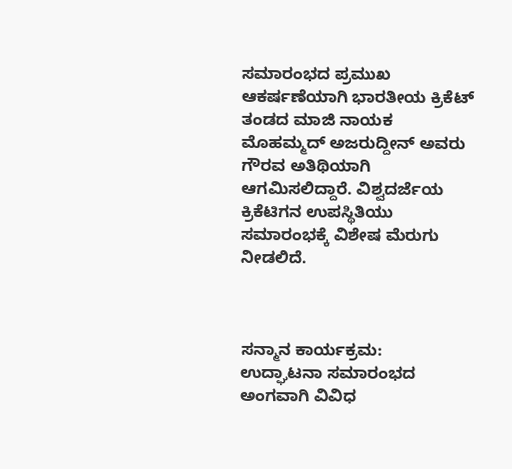ಸಮಾರಂಭದ ಪ್ರಮುಖ ಆಕರ್ಷಣೆಯಾಗಿ ಭಾರತೀಯ ಕ್ರಿಕೆಟ್ ತಂಡದ ಮಾಜಿ ನಾಯಕ ಮೊಹಮ್ಮದ್ ಅಜರುದ್ದೀನ್ ಅವರು ಗೌರವ ಅತಿಥಿಯಾಗಿ ಆಗಮಿಸಲಿದ್ದಾರೆ. ವಿಶ್ವದರ್ಜೆಯ ಕ್ರಿಕೆಟಿಗನ ಉಪಸ್ಥಿತಿಯು ಸಮಾರಂಭಕ್ಕೆ ವಿಶೇಷ ಮೆರುಗು ನೀಡಲಿದೆ.



ಸನ್ಮಾನ ಕಾರ್ಯಕ್ರಮ:
ಉದ್ಘಾಟನಾ ಸಮಾರಂಭದ ಅಂಗವಾಗಿ ವಿವಿಧ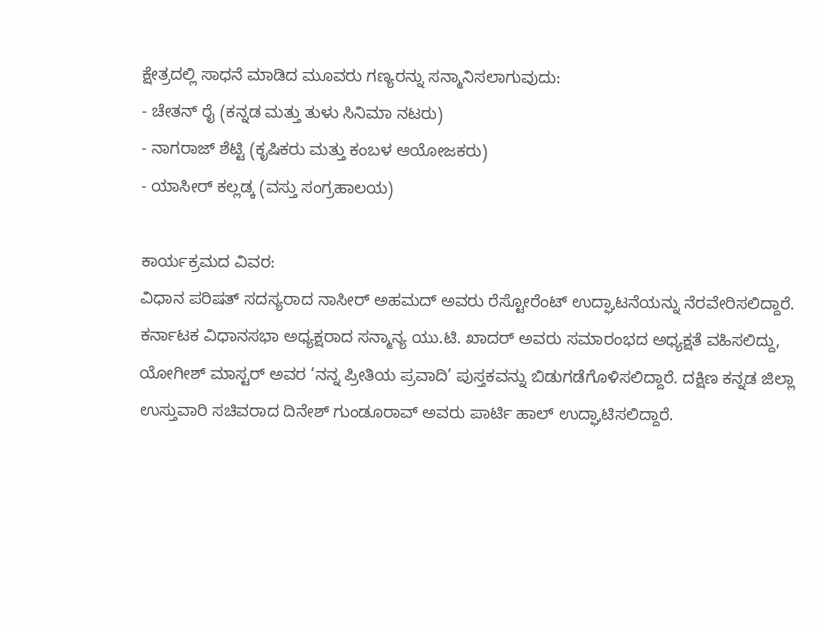ಕ್ಷೇತ್ರದಲ್ಲಿ ಸಾಧನೆ ಮಾಡಿದ ಮೂವರು ಗಣ್ಯರನ್ನು ಸನ್ಮಾನಿಸಲಾಗುವುದು:
- ಚೇತನ್ ರೈ (ಕನ್ನಡ ಮತ್ತು ತುಳು ಸಿನಿಮಾ ನಟರು)
- ನಾಗರಾಜ್ ಶೆಟ್ಟಿ (ಕೃಷಿಕರು ಮತ್ತು ಕಂಬಳ ಆಯೋಜಕರು)
- ಯಾಸೀರ್ ಕಲ್ಲಡ್ಕ (ವಸ್ತು ಸಂಗ್ರಹಾಲಯ)

ಕಾರ್ಯಕ್ರಮದ ವಿವರ:
ವಿಧಾನ ಪರಿಷತ್ ಸದಸ್ಯರಾದ ನಾಸೀರ್ ಅಹಮದ್ ಅವರು ರೆಸ್ಟೋರೆಂಟ್ ಉದ್ಘಾಟನೆಯನ್ನು ನೆರವೇರಿಸಲಿದ್ದಾರೆ. ಕರ್ನಾಟಕ ವಿಧಾನಸಭಾ ಅಧ್ಯಕ್ಷರಾದ ಸನ್ಮಾನ್ಯ ಯು.ಟಿ. ಖಾದರ್ ಅವರು ಸಮಾರಂಭದ ಅಧ್ಯಕ್ಷತೆ ವಹಿಸಲಿದ್ದು, ಯೋಗೀಶ್ ಮಾಸ್ಟರ್ ಅವರ ‘ನನ್ನ ಪ್ರೀತಿಯ ಪ್ರವಾದಿ’ ಪುಸ್ತಕವನ್ನು ಬಿಡುಗಡೆಗೊಳಿಸಲಿದ್ದಾರೆ. ದಕ್ಷಿಣ ಕನ್ನಡ ಜಿಲ್ಲಾ ಉಸ್ತುವಾರಿ ಸಚಿವರಾದ ದಿನೇಶ್ ಗುಂಡೂರಾವ್ ಅವರು ಪಾರ್ಟಿ ಹಾಲ್ ಉದ್ಘಾಟಿಸಲಿದ್ದಾರೆ.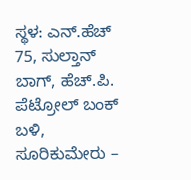ಸ್ಥಳ: ಎನ್.ಹೆಚ್ 75, ಸುಲ್ತಾನ್ ಬಾಗ್, ಹೆಚ್.ಪಿ. ಪೆಟ್ರೋಲ್ ಬಂಕ್ ಬಳಿ, ಸೂರಿಕುಮೇರು –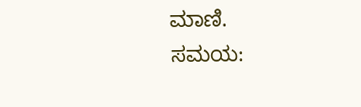ಮಾಣಿ.
ಸಮಯ: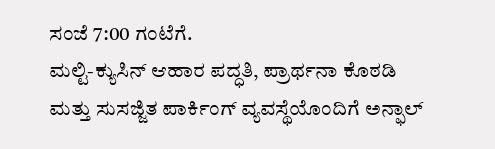ಸಂಜೆ 7:00 ಗಂಟೆಗೆ.
ಮಲ್ಟಿ-ಕ್ಯುಸಿನ್ ಆಹಾರ ಪದ್ಧತಿ, ಪ್ರಾರ್ಥನಾ ಕೊಠಡಿ ಮತ್ತು ಸುಸಜ್ಜಿತ ಪಾರ್ಕಿಂಗ್ ವ್ಯವಸ್ಥೆಯೊಂದಿಗೆ ಅನ್ಫಾಲ್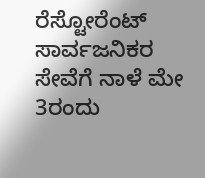ರೆಸ್ಟೋರೆಂಟ್ ಸಾರ್ವಜನಿಕರ ಸೇವೆಗೆ ನಾಳೆ ಮೇ 3ರಂದು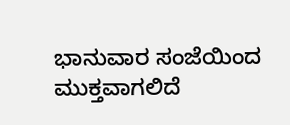ಭಾನುವಾರ ಸಂಜೆಯಿಂದ ಮುಕ್ತವಾಗಲಿದೆ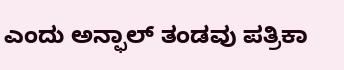ಎಂದು ಅನ್ಫಾಲ್ ತಂಡವು ಪತ್ರಿಕಾ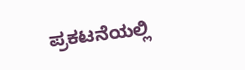ಪ್ರಕಟನೆಯಲ್ಲಿ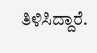ತಿಳಿಸಿದ್ದಾರೆ.